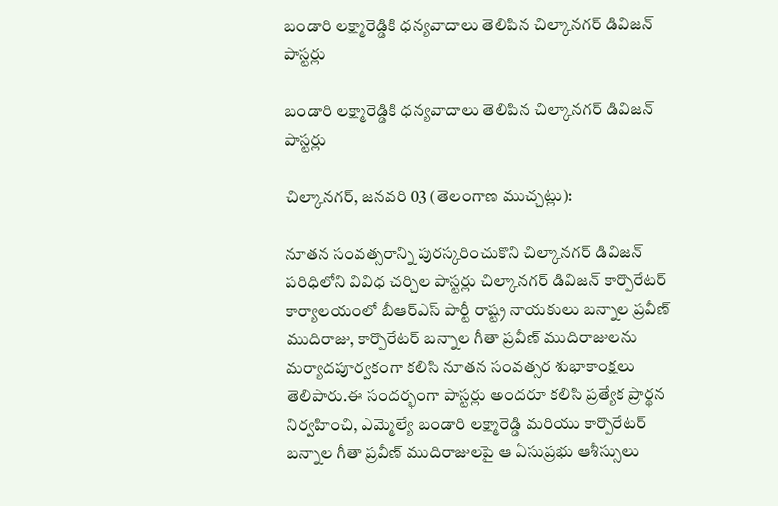బండారి లక్ష్మారెడ్డికి ధన్యవాదాలు తెలిపిన చిల్కానగర్ డివిజన్ పాస్టర్లు

బండారి లక్ష్మారెడ్డికి ధన్యవాదాలు తెలిపిన చిల్కానగర్ డివిజన్ పాస్టర్లు

చిల్కానగర్, జనవరి 03 (తెలంగాణ ముచ్చట్లు):

నూతన సంవత్సరాన్ని పురస్కరించుకొని చిల్కానగర్ డివిజన్ పరిధిలోని వివిధ చర్చిల పాస్టర్లు చిల్కానగర్ డివిజన్ కార్పొరేటర్ కార్యాలయంలో బీఆర్ఎస్ పార్టీ రాష్ట్ర నాయకులు బన్నాల ప్రవీణ్ ముదిరాజు, కార్పొరేటర్ బన్నాల గీతా ప్రవీణ్ ముదిరాజులను మర్యాదపూర్వకంగా కలిసి నూతన సంవత్సర శుభాకాంక్షలు తెలిపారు.ఈ సందర్భంగా పాస్టర్లు అందరూ కలిసి ప్రత్యేక ప్రార్థన నిర్వహించి, ఎమ్మెల్యే బండారి లక్ష్మారెడ్డి మరియు కార్పొరేటర్ బన్నాల గీతా ప్రవీణ్ ముదిరాజులపై ఆ ఏసుప్రభు ఆశీస్సులు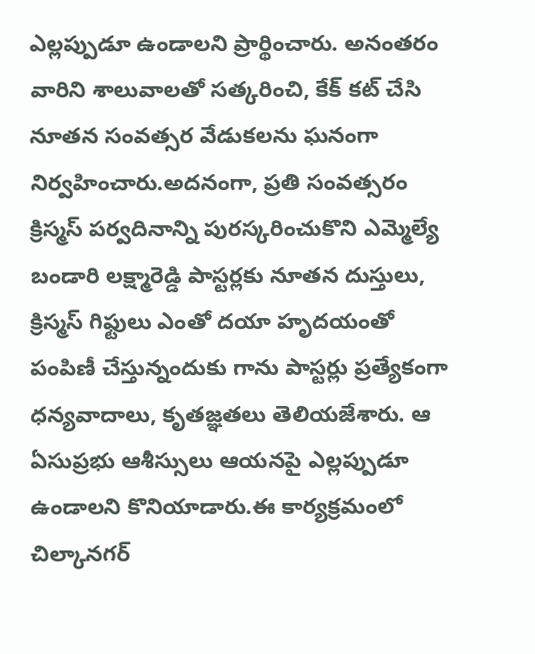ఎల్లప్పుడూ ఉండాలని ప్రార్థించారు. అనంతరం వారిని శాలువాలతో సత్కరించి, కేక్ కట్ చేసి నూతన సంవత్సర వేడుకలను ఘనంగా నిర్వహించారు.అదనంగా, ప్రతి సంవత్సరం క్రిస్మస్ పర్వదినాన్ని పురస్కరించుకొని ఎమ్మెల్యే బండారి లక్ష్మారెడ్డి పాస్టర్లకు నూతన దుస్తులు, క్రిస్మస్ గిఫ్టులు ఎంతో దయా హృదయంతో పంపిణీ చేస్తున్నందుకు గాను పాస్టర్లు ప్రత్యేకంగా ధన్యవాదాలు, కృతజ్ఞతలు తెలియజేశారు. ఆ ఏసుప్రభు ఆశీస్సులు ఆయనపై ఎల్లప్పుడూ ఉండాలని కొనియాడారు.ఈ కార్యక్రమంలో చిల్కానగర్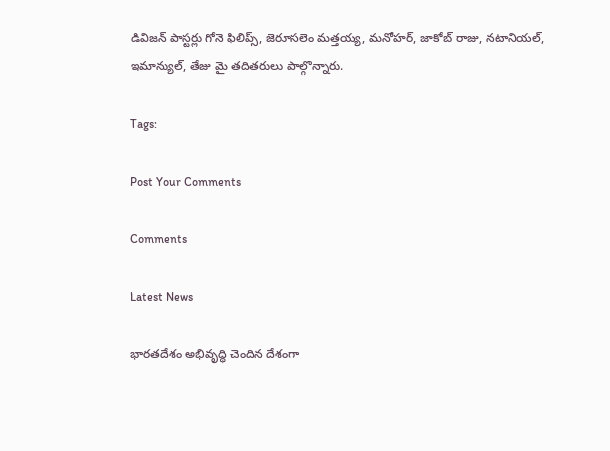డివిజన్ పాస్టర్లు గోనె ఫిలిప్స్, జెరూసలెం మత్తయ్య, మనోహర్, జాకోబ్ రాజు, నటానియల్, ఇమాన్యుల్, తేజు మై తదితరులు పాల్గొన్నారు.

Tags:

Post Your Comments

Comments

Latest News

భారతదేశం అభివృద్ధి చెందిన దేశంగా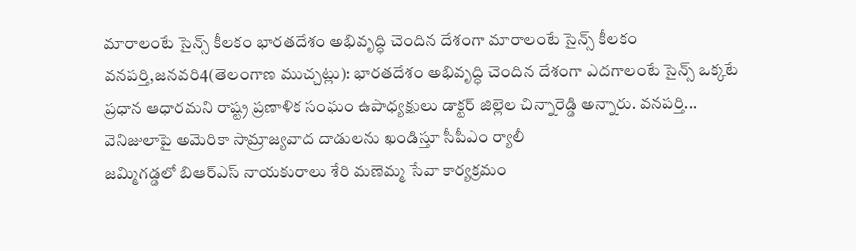మారాలంటే సైన్స్ కీలకం భారతదేశం అభివృద్ధి చెందిన దేశంగా మారాలంటే సైన్స్ కీలకం
వనపర్తి,జనవరి4(తెలంగాణ ముచ్చట్లు): భారతదేశం అభివృద్ధి చెందిన దేశంగా ఎదగాలంటే సైన్స్ ఒక్కటే ప్రధాన ఆధారమని రాష్ట్ర ప్రణాళిక సంఘం ఉపాధ్యక్షులు డాక్టర్ జిల్లెల చిన్నారెడ్డి అన్నారు. వనపర్తి...
వెనిజులాపై అమెరికా సామ్రాజ్యవాద దాడులను ఖండిస్తూ సీపీఎం ర్యాలీ
జమ్మిగడ్డలో బిఆర్‌ఎస్ నాయకురాలు శేరి మణెమ్మ సేవా కార్యక్రమం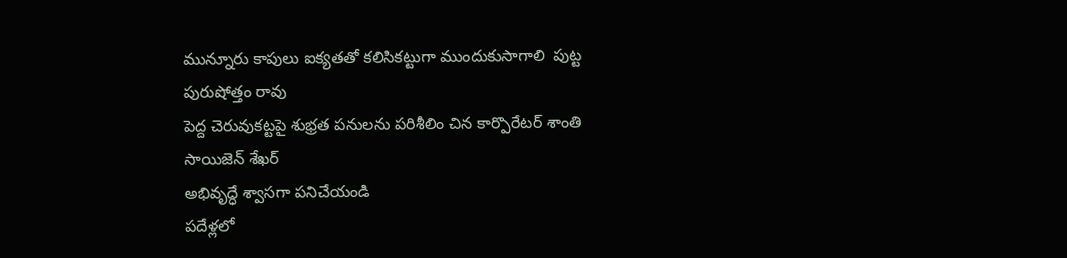మున్నూరు కాపులు ఐక్యతతో కలిసికట్టుగా ముందుకుసాగాలి  పుట్ట పురుషోత్తం రావు
పెద్ద చెరువుకట్టపై శుభ్రత పనులను పరిశీలిం చిన కార్పొరేటర్ శాంతి సాయిజెన్ శేఖర్
అభివృద్ధే శ్వాసగా పనిచేయండి
పదేళ్లలో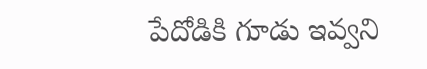పేదోడికి గూడు ఇవ్వని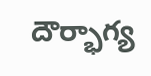దౌర్భాగ్య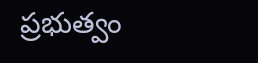ప్రభుత్వం